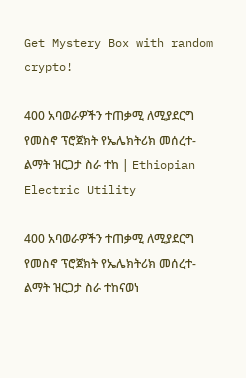Get Mystery Box with random crypto!

400 አባወራዎችን ተጠቃሚ ለሚያደርግ የመስኖ ፕሮጀክት የኤሌክትሪክ መሰረተ-ልማት ዝርጋታ ስራ ተከ | Ethiopian Electric Utility

400 አባወራዎችን ተጠቃሚ ለሚያደርግ የመስኖ ፕሮጀክት የኤሌክትሪክ መሰረተ-ልማት ዝርጋታ ስራ ተከናወነ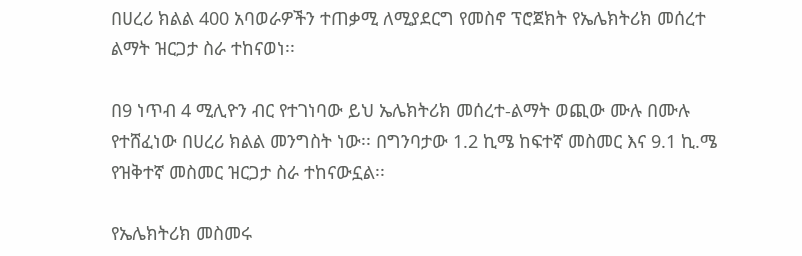በሀረሪ ክልል 400 አባወራዎችን ተጠቃሚ ለሚያደርግ የመስኖ ፕሮጀክት የኤሌክትሪክ መሰረተ ልማት ዝርጋታ ስራ ተከናወነ፡፡

በ9 ነጥብ 4 ሚሊዮን ብር የተገነባው ይህ ኤሌክትሪክ መሰረተ-ልማት ወጪው ሙሉ በሙሉ የተሸፈነው በሀረሪ ክልል መንግስት ነው፡፡ በግንባታው 1.2 ኪሜ ከፍተኛ መስመር እና 9.1 ኪ.ሜ የዝቅተኛ መስመር ዝርጋታ ስራ ተከናውኗል፡፡

የኤሌክትሪክ መስመሩ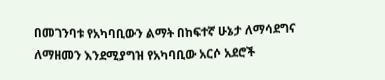በመገንባቱ የአካባቢውን ልማት በከፍተኛ ሁኔታ ለማሳደግና ለማዘመን እንደሚያግዝ የአካባቢው አርሶ አደሮች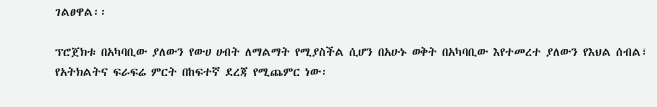ገልፀዋል፡፡

ፕሮጀክቱ በአካባቢው ያለውን የውሀ ሀብት ለማልማት የሚያስችል ሲሆን በአሁኑ ወቅት በአካባቢው እየተመረተ ያለውን የእህል ሰብል፣ የአትክልትና ፍራፍሬ ምርት በከፍተኛ ደረጃ የሚጨምር ነው፡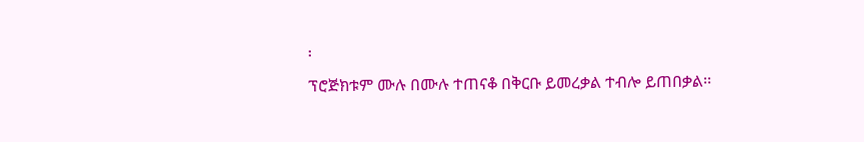፡
ፕሮጅክቱም ሙሉ በሙሉ ተጠናቆ በቅርቡ ይመረቃል ተብሎ ይጠበቃል፡፡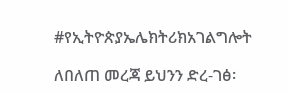#የኢትዮጵያኤሌክትሪክአገልግሎት

ለበለጠ መረጃ ይህንን ድረ-ገፅ፡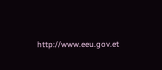http://www.eeu.gov.et